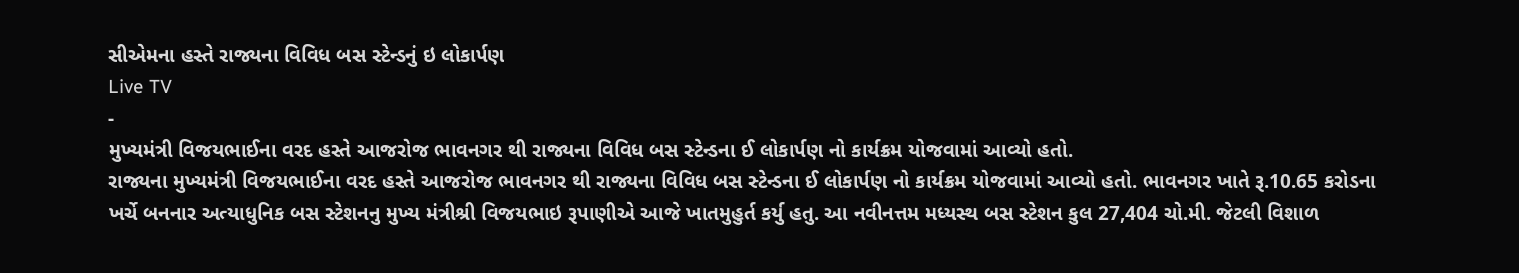સીએમના હસ્તે રાજ્યના વિવિધ બસ સ્ટેન્ડનું ઇ લોકાર્પણ
Live TV
-
મુખ્યમંત્રી વિજયભાઈના વરદ હસ્તે આજરોજ ભાવનગર થી રાજ્યના વિવિધ બસ સ્ટેન્ડના ઈ લોકાર્પણ નો કાર્યક્રમ યોજવામાં આવ્યો હતો.
રાજ્યના મુખ્યમંત્રી વિજયભાઈના વરદ હસ્તે આજરોજ ભાવનગર થી રાજ્યના વિવિધ બસ સ્ટેન્ડના ઈ લોકાર્પણ નો કાર્યક્રમ યોજવામાં આવ્યો હતો. ભાવનગર ખાતે રૂ.10.65 કરોડના ખર્ચે બનનાર અત્યાધુનિક બસ સ્ટેશનનુ મુખ્ય મંત્રીશ્રી વિજયભાઇ રૂપાણીએ આજે ખાતમુહુર્ત કર્યુ હતુ. આ નવીનત્તમ મધ્યસ્થ બસ સ્ટેશન કુલ 27,404 ચો.મી. જેટલી વિશાળ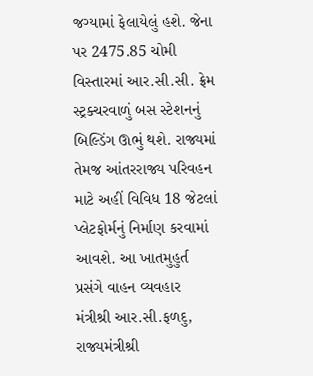જગ્યામાં ફેલાયેલું હશે. જેના પર 2475.85 ચોમી વિસ્તારમાં આર.સી.સી. ફ્રેમ સ્ટ્રક્ચરવાળું બસ સ્ટેશનનું બિલ્ડિંગ ઊભું થશે. રાજ્યમાં તેમજ આંતરરાજ્ય પરિવહન માટે અહીં વિવિધ 18 જેટલાં પ્લેટફોર્મનું નિર્માણ કરવામાં આવશે. આ ખાતમુહુર્ત પ્રસંગે વાહન વ્યવહાર મંત્રીશ્રી આર.સી.ફળદુ, રાજ્યમંત્રીશ્રી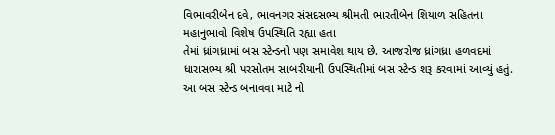વિભાવરીબેન દવે, ભાવનગર સંસદસભ્ય શ્રીમતી ભારતીબેન શિયાળ સહિતના મહાનુભાવો વિશેષ ઉપસ્થિતિ રહ્યા હતા
તેમાં ધ્રાંગધ્રામાં બસ સ્ટેન્ડનો પણ સમાવેશ થાય છે. આજરોજ ધ્રાંગધ્રા હળવદમાં ધારાસભ્ય શ્રી પરસોતમ સાબરીયાની ઉપસ્થિતીમાં બસ સ્ટેન્ડ શરૂ કરવામાં આવ્યું હતું. આ બસ સ્ટેન્ડ બનાવવા માટે નો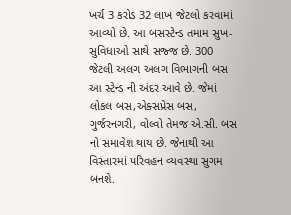ખર્ચ 3 કરોડ 32 લાખ જેટલો કરવામાં આવ્યો છે. આ બસસ્ટેન્ડ તમામ સુખ-સુવિધાઓ સાથે સજ્જ છે. 300 જેટલી અલગ અલગ વિભાગની બસ આ સ્ટેન્ડ ની અંદર આવે છે. જેમાં લોકલ બસ,એક્સપ્રેસ બસ, ગુર્જરનગરી, વોલ્વો તેમજ એ.સી. બસ નો સમાવેશ થાય છે. જેનાથી આ વિસ્તારમાં પરિવહન વ્યવસ્થા સુગમ બનશે.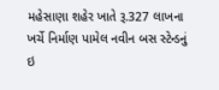મહેસાણા શહેર ખાતે રૂ.327 લાખના ખર્ચે નિર્માણ પામેલ નવીન બસ સ્ટેન્ડનું ઇ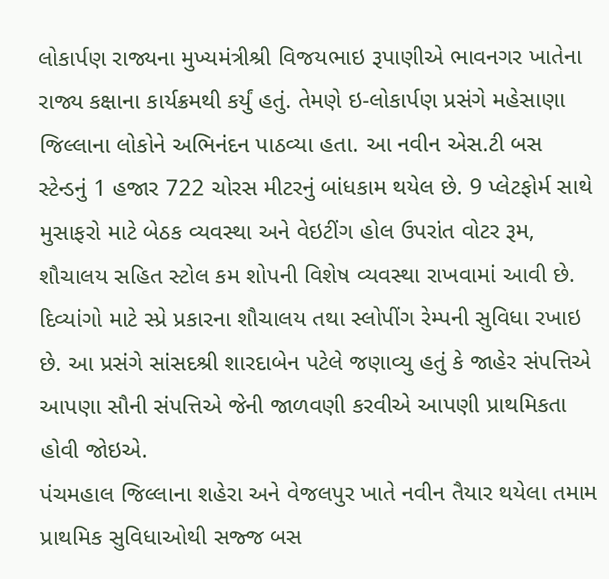લોકાર્પણ રાજ્યના મુખ્યમંત્રીશ્રી વિજયભાઇ રૂપાણીએ ભાવનગર ખાતેના રાજ્ય કક્ષાના કાર્યક્રમથી કર્યું હતું. તેમણે ઇ-લોકાર્પણ પ્રસંગે મહેસાણા જિલ્લાના લોકોને અભિનંદન પાઠવ્યા હતા. આ નવીન એસ.ટી બસ સ્ટેન્ડનું 1 હજાર 722 ચોરસ મીટરનું બાંધકામ થયેલ છે. 9 પ્લેટફોર્મ સાથે મુસાફરો માટે બેઠક વ્યવસ્થા અને વેઇટીંગ હોલ ઉપરાંત વોટર રૂમ, શૌચાલય સહિત સ્ટોલ કમ શોપની વિશેષ વ્યવસ્થા રાખવામાં આવી છે. દિવ્યાંગો માટે સ્પ્રે પ્રકારના શૌચાલય તથા સ્લોપીંગ રેમ્પની સુવિધા રખાઇ છે. આ પ્રસંગે સાંસદશ્રી શારદાબેન પટેલે જણાવ્યુ હતું કે જાહેર સંપત્તિએ આપણા સૌની સંપત્તિએ જેની જાળવણી કરવીએ આપણી પ્રાથમિકતા હોવી જોઇએ.
પંચમહાલ જિલ્લાના શહેરા અને વેજલપુર ખાતે નવીન તૈયાર થયેલા તમામ પ્રાથમિક સુવિધાઓથી સજ્જ બસ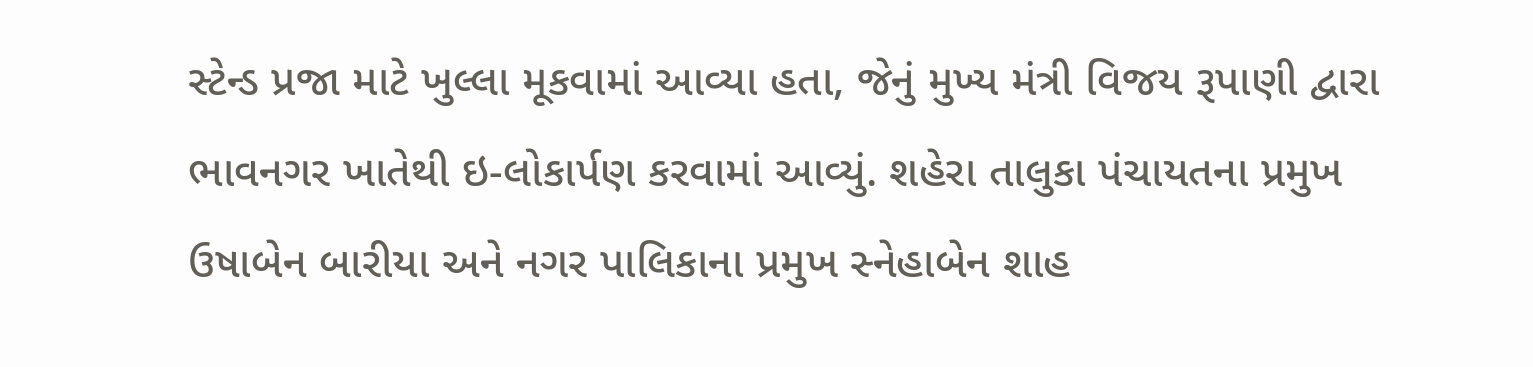સ્ટેન્ડ પ્રજા માટે ખુલ્લા મૂકવામાં આવ્યા હતા, જેનું મુખ્ય મંત્રી વિજય રૂપાણી દ્વારા ભાવનગર ખાતેથી ઇ-લોકાર્પણ કરવામાં આવ્યું. શહેરા તાલુકા પંચાયતના પ્રમુખ ઉષાબેન બારીયા અને નગર પાલિકાના પ્રમુખ સ્નેહાબેન શાહ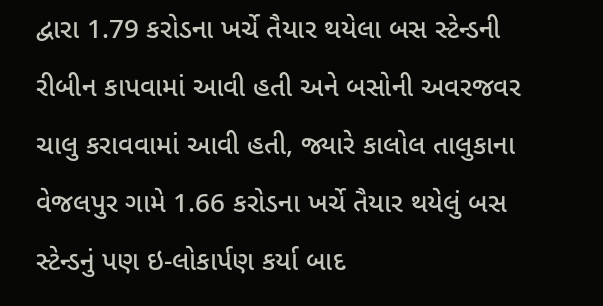દ્વારા 1.79 કરોડના ખર્ચે તૈયાર થયેલા બસ સ્ટેન્ડની રીબીન કાપવામાં આવી હતી અને બસોની અવરજવર ચાલુ કરાવવામાં આવી હતી, જ્યારે કાલોલ તાલુકાના વેજલપુર ગામે 1.66 કરોડના ખર્ચે તૈયાર થયેલું બસ સ્ટેન્ડનું પણ ઇ-લોકાર્પણ કર્યા બાદ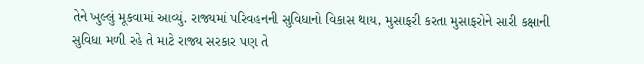તેને ખુલ્લું મૂકવામાં આવ્યું. રાજ્યમાં પરિવહનની સુવિધાનો વિકાસ થાય, મુસાફરી કરતા મુસાફરોને સારી કક્ષાની સુવિધા મળી રહે તે માટે રાજ્ય સરકાર પણ તે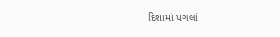દિશામાં પગલાં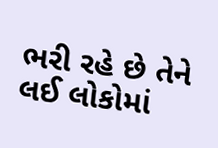ભરી રહે છે તેને લઈ લોકોમાં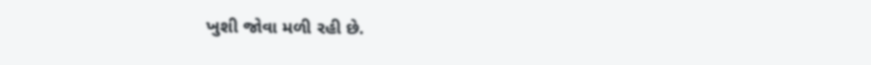ખુશી જોવા મળી રહી છે.